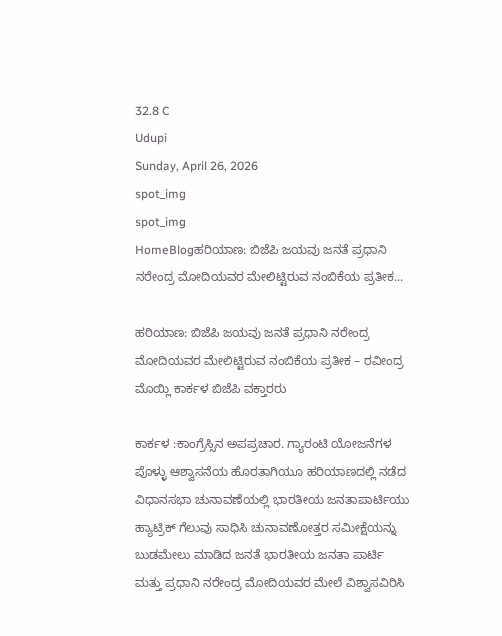32.8 C
Udupi
Sunday, April 26, 2026
spot_img
spot_img
HomeBlogಹರಿಯಾಣ: ಬಿಜೆಪಿ ಜಯವು ಜನತೆ ಪ್ರಧಾನಿ ನರೇಂದ್ರ ಮೋದಿಯವರ ಮೇಲಿಟ್ಟಿರುವ ನಂಬಿಕೆಯ ಪ್ರತೀಕ...

ಹರಿಯಾಣ: ಬಿಜೆಪಿ ಜಯವು ಜನತೆ ಪ್ರಧಾನಿ ನರೇಂದ್ರ ಮೋದಿಯವರ ಮೇಲಿಟ್ಟಿರುವ ನಂಬಿಕೆಯ ಪ್ರತೀಕ – ರವೀಂದ್ರ ಮೊಯ್ಲಿ ಕಾರ್ಕಳ ಬಿಜೆಪಿ ವಕ್ತಾರರು

ಕಾರ್ಕಳ :ಕಾಂಗ್ರೆಸ್ಸಿನ ಅಪಪ್ರಚಾರ. ಗ್ಯಾರಂಟಿ ಯೋಜನೆಗಳ ಪೊಳ್ಳು ಆಶ್ವಾಸನೆಯ ಹೊರತಾಗಿಯೂ ಹರಿಯಾಣದಲ್ಲಿ ನಡೆದ ವಿಧಾನಸಭಾ ಚುನಾವಣೆಯಲ್ಲಿ ಭಾರತೀಯ ಜನತಾಪಾರ್ಟಿಯು ಹ್ಯಾಟ್ರಿಕ್ ಗೆಲುವು ಸಾಧಿಸಿ ಚುನಾವಣೋತ್ತರ ಸಮೀಕ್ಷೆಯನ್ನು ಬುಡಮೇಲು ಮಾಡಿದ ಜನತೆ ಭಾರತೀಯ ಜನತಾ ಪಾರ್ಟಿ ಮತ್ತು ಪ್ರಧಾನಿ ನರೇಂದ್ರ ಮೋದಿಯವರ ಮೇಲೆ ವಿಶ್ವಾಸವಿರಿಸಿ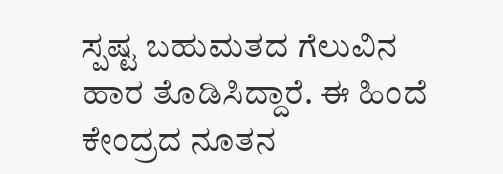ಸ್ಪಷ್ಟ ಬಹುಮತದ ಗೆಲುವಿನ ಹಾರ ತೊಡಿಸಿದ್ದಾರೆ. ಈ ಹಿಂದೆ ಕೇಂದ್ರದ ನೂತನ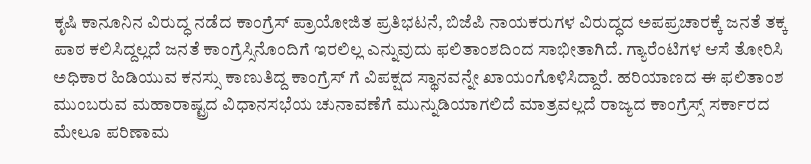ಕೃಷಿ ಕಾನೂನಿನ ವಿರುದ್ಧ ನಡೆದ ಕಾಂಗ್ರೆಸ್ ಪ್ರಾಯೋಜಿತ ಪ್ರತಿಭಟನೆ, ಬಿಜೆಪಿ ನಾಯಕರುಗಳ ವಿರುದ್ಧದ ಅಪಪ್ರಚಾರಕ್ಕೆ ಜನತೆ ತಕ್ಕ ಪಾಠ ಕಲಿಸಿದ್ದಲ್ಲದೆ ಜನತೆ ಕಾಂಗ್ರೆಸ್ಸಿನೊಂದಿಗೆ ಇರಲಿಲ್ಲ ಎನ್ನುವುದು ಫಲಿತಾಂಶದಿಂದ ಸಾಭೀತಾಗಿದೆ. ಗ್ಯಾರೆಂಟಿಗಳ ಆಸೆ ತೋರಿಸಿ ಅಧಿಕಾರ ಹಿಡಿಯುವ ಕನಸ್ಸು ಕಾಣುತಿದ್ದ ಕಾಂಗ್ರೆಸ್ ಗೆ ವಿಪಕ್ಷದ ಸ್ಥಾನವನ್ನೇ ಖಾಯಂಗೊಳಿಸಿದ್ದಾರೆ. ಹರಿಯಾಣದ ಈ ಫಲಿತಾಂಶ ಮುಂಬರುವ ಮಹಾರಾಷ್ಟ್ರದ ವಿಧಾನಸಭೆಯ ಚುನಾವಣೆಗೆ ಮುನ್ನುಡಿಯಾಗಲಿದೆ ಮಾತ್ರವಲ್ಲದೆ ರಾಜ್ಯದ ಕಾಂಗ್ರೆಸ್ಸ್ ಸರ್ಕಾರದ ಮೇಲೂ ಪರಿಣಾಮ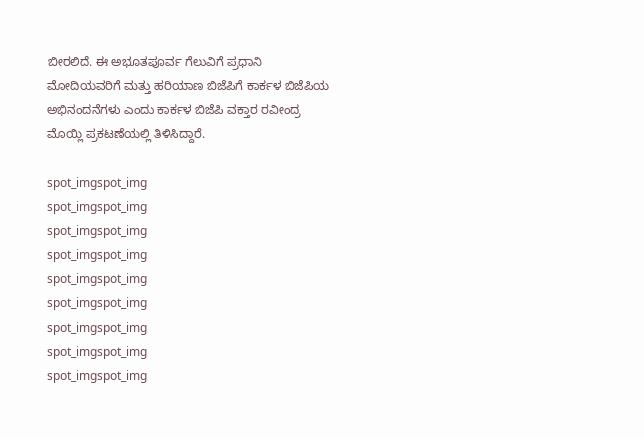ಬೀರಲಿದೆ. ಈ ಅಭೂತಪೂರ್ವ ಗೆಲುವಿಗೆ ಪ್ರಧಾನಿ ಮೋದಿಯವರಿಗೆ ಮತ್ತು ಹರಿಯಾಣ ಬಿಜೆಪಿಗೆ ಕಾರ್ಕಳ ಬಿಜೆಪಿಯ ಅಭಿನಂದನೆಗಳು ಎಂದು ಕಾರ್ಕಳ ಬಿಜೆಪಿ ವಕ್ತಾರ ರವೀಂದ್ರ ಮೊಯ್ಲಿ ಪ್ರಕಟಣೆಯಲ್ಲಿ ತಿಳಿಸಿದ್ದಾರೆ.

spot_imgspot_img
spot_imgspot_img
spot_imgspot_img
spot_imgspot_img
spot_imgspot_img
spot_imgspot_img
spot_imgspot_img
spot_imgspot_img
spot_imgspot_img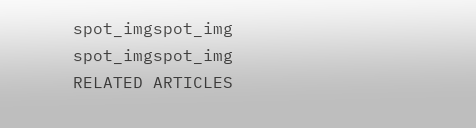spot_imgspot_img
spot_imgspot_img
RELATED ARTICLES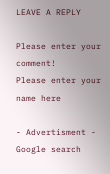LEAVE A REPLY

Please enter your comment!
Please enter your name here

- Advertisment -
Google search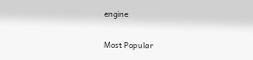engine

Most Popular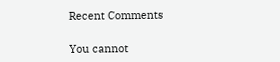Recent Comments

You cannot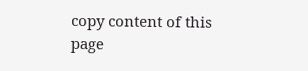copy content of this page